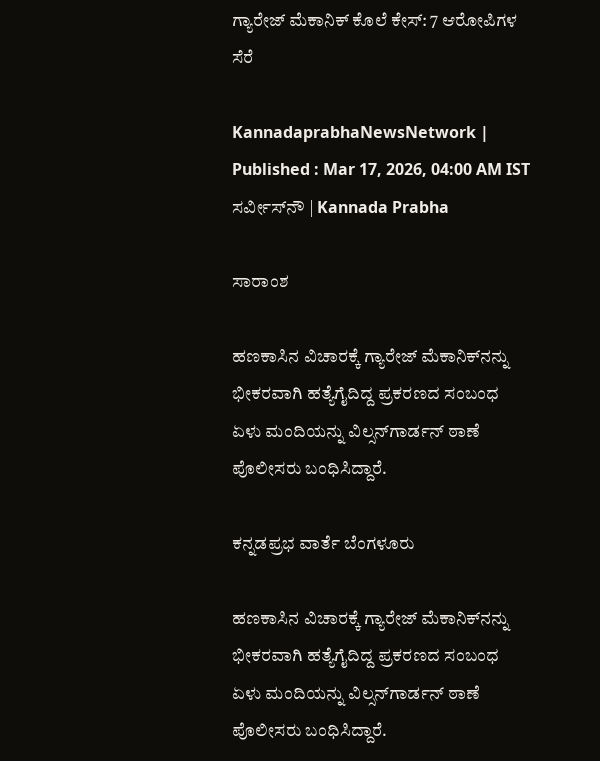ಗ್ಯಾರೇಜ್‌ ಮೆಕಾನಿಕ್‌ ಕೊಲೆ ಕೇಸ್‌: 7 ಆರೋಪಿಗಳ ಸೆರೆ

KannadaprabhaNewsNetwork |
Published : Mar 17, 2026, 04:00 AM IST
ಸರ್ವೀಸ್‌ನೌ | Kannada Prabha

ಸಾರಾಂಶ

ಹಣಕಾಸಿನ ವಿಚಾರಕ್ಕೆ ಗ್ಯಾರೇಜ್‌ ಮೆಕಾನಿಕ್‌ನನ್ನು ಭೀಕರವಾಗಿ ಹತ್ಯೆಗೈದಿದ್ದ ಪ್ರಕರಣದ ಸಂಬಂಧ ಏಳು ಮಂದಿಯನ್ನು ವಿಲ್ಸನ್‌ಗಾರ್ಡನ್ ಠಾಣೆ ಪೊಲೀಸರು ಬಂಧಿಸಿದ್ದಾರೆ.

ಕನ್ನಡಪ್ರಭ ವಾರ್ತೆ ಬೆಂಗಳೂರು

ಹಣಕಾಸಿನ ವಿಚಾರಕ್ಕೆ ಗ್ಯಾರೇಜ್‌ ಮೆಕಾನಿಕ್‌ನನ್ನು ಭೀಕರವಾಗಿ ಹತ್ಯೆಗೈದಿದ್ದ ಪ್ರಕರಣದ ಸಂಬಂಧ ಏಳು ಮಂದಿಯನ್ನು ವಿಲ್ಸನ್‌ಗಾರ್ಡನ್ ಠಾಣೆ ಪೊಲೀಸರು ಬಂಧಿಸಿದ್ದಾರೆ.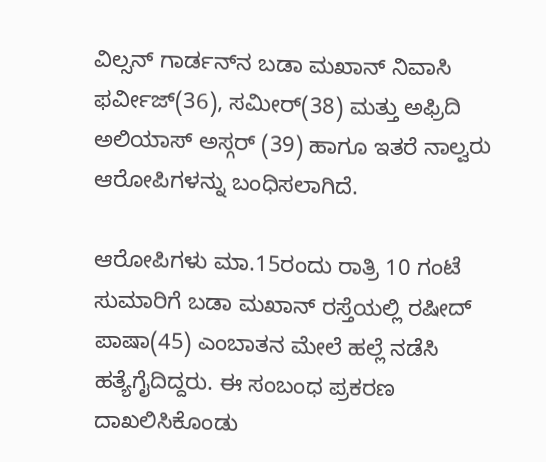ವಿಲ್ಸನ್‌ ಗಾರ್ಡನ್‌ನ ಬಡಾ ಮಖಾನ್‌ ನಿವಾಸಿ ಫರ್ವೀಜ್‌(36), ಸಮೀರ್‌(38) ಮತ್ತು ಅಫ್ರಿದಿ ಅಲಿಯಾಸ್‌ ಅಸ್ಗರ್‌ (39) ಹಾಗೂ ಇತರೆ ನಾಲ್ವರು ಆರೋಪಿಗಳನ್ನು ಬಂಧಿಸಲಾಗಿದೆ.

ಆರೋಪಿಗಳು ಮಾ.15ರಂದು ರಾತ್ರಿ 10 ಗಂಟೆ ಸುಮಾರಿಗೆ ಬಡಾ ಮಖಾನ್‌ ರಸ್ತೆಯಲ್ಲಿ ರಷೀದ್‌ ಪಾಷಾ(45) ಎಂಬಾತನ ಮೇಲೆ ಹಲ್ಲೆ ನಡೆಸಿ ಹತ್ಯೆಗೈದಿದ್ದರು. ಈ ಸಂಬಂಧ ಪ್ರಕರಣ ದಾಖಲಿಸಿಕೊಂಡು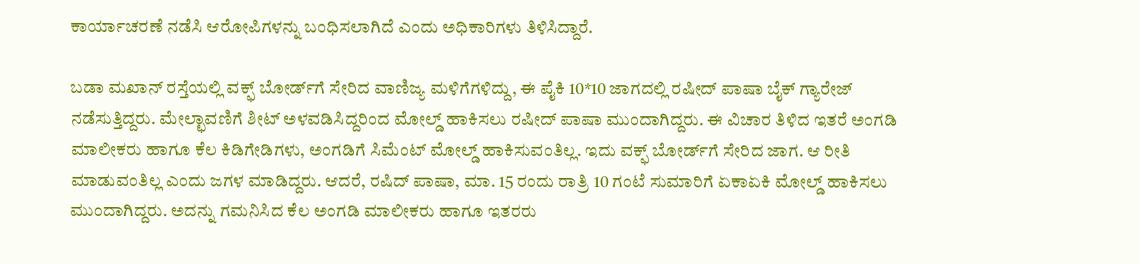ಕಾರ್ಯಾಚರಣೆ ನಡೆಸಿ ಆರೋಪಿಗಳನ್ನು ಬಂಧಿಸಲಾಗಿದೆ ಎಂದು ಅಧಿಕಾರಿಗಳು ತಿಳಿಸಿದ್ದಾರೆ.

ಬಡಾ ಮಖಾನ್‌ ರಸ್ತೆಯಲ್ಲಿ ವಕ್ಫ್‌ ಬೋರ್ಡ್‌ಗೆ ಸೇರಿದ ವಾಣಿಜ್ಯ ಮಳಿಗೆಗಳಿದ್ದು, ಈ ಪೈಕಿ 10*10 ಜಾಗದಲ್ಲಿ ರಷೀದ್‌ ಪಾಷಾ ಬೈಕ್‌ ಗ್ಯಾರೇಜ್‌ ನಡೆಸುತ್ತಿದ್ದರು. ಮೇಲ್ಛಾವಣಿಗೆ ಶೀಟ್‌ ಅಳವಡಿಸಿದ್ದರಿಂದ ಮೋಲ್ಡ್ ಹಾಕಿಸಲು ರಷೀದ್‌ ಪಾಷಾ ಮುಂದಾಗಿದ್ದರು. ಈ ವಿಚಾರ ತಿಳಿದ ಇತರೆ ಅಂಗಡಿ ಮಾಲೀಕರು ಹಾಗೂ ಕೆಲ ಕಿಡಿಗೇಡಿಗಳು, ಅಂಗಡಿಗೆ ಸಿಮೆಂಟ್‌ ಮೋಲ್ಡ್ ಹಾಕಿಸುವಂತಿಲ್ಲ. ಇದು ವಕ್ಫ್‌ ಬೋರ್ಡ್‌ಗೆ ಸೇರಿದ ಜಾಗ. ಆ ರೀತಿ ಮಾಡುವಂತಿಲ್ಲ ಎಂದು ಜಗಳ ಮಾಡಿದ್ದರು. ಆದರೆ, ರಷಿದ್ ಪಾಷಾ, ಮಾ. 15 ರಂದು ರಾತ್ರಿ 10 ಗಂಟೆ ಸುಮಾರಿಗೆ ಏಕಾಏಕಿ ಮೋಲ್ಡ್‌ ಹಾಕಿಸಲು ಮುಂದಾಗಿದ್ದರು. ಅದನ್ನು ಗಮನಿಸಿದ ಕೆಲ ಅಂಗಡಿ ಮಾಲೀಕರು ಹಾಗೂ ಇತರರು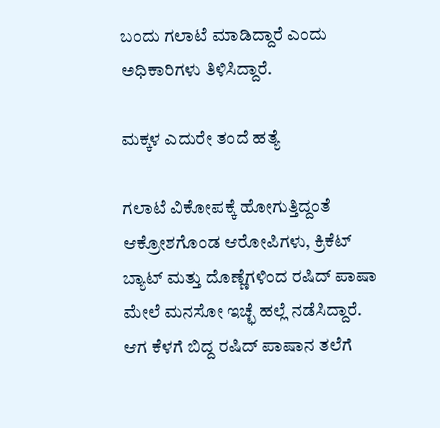ಬಂದು ಗಲಾಟೆ ಮಾಡಿದ್ದಾರೆ ಎಂದು ಅಧಿಕಾರಿಗಳು ತಿಳಿಸಿದ್ದಾರೆ.

ಮಕ್ಕಳ ಎದುರೇ ತಂದೆ ಹತ್ಯೆ

ಗಲಾಟೆ ವಿಕೋಪಕ್ಕೆ ಹೋಗುತ್ತಿದ್ದಂತೆ ಆಕ್ರೋಶಗೊಂಡ ಆರೋಪಿಗಳು, ಕ್ರಿಕೆಟ್‌ ಬ್ಯಾಟ್ ಮತ್ತು ದೊಣ್ಣೆಗಳಿಂದ ರಷಿದ್ ಪಾಷಾ ಮೇಲೆ ಮನಸೋ ಇಚ್ಛೆ ಹಲ್ಲೆ ನಡೆಸಿದ್ದಾರೆ. ಆಗ ಕೆಳಗೆ ಬಿದ್ದ ರಷಿದ್‌ ಪಾಷಾನ ತಲೆಗೆ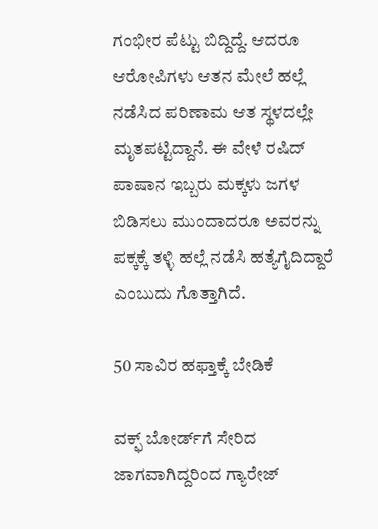ಗಂಭೀರ ಪೆಟ್ಟು ಬಿದ್ದಿದ್ದೆ. ಆದರೂ ಆರೋಪಿಗಳು ಆತನ ಮೇಲೆ ಹಲ್ಲೆ ನಡೆಸಿದ ಪರಿಣಾಮ ಆತ ಸ್ಥಳದಲ್ಲೇ ಮೃತಪಟ್ಟಿದ್ದಾನೆ. ಈ ವೇಳೆ ರಷಿದ್‌ ಪಾಷಾನ ಇಬ್ಬರು ಮಕ್ಕಳು ಜಗಳ ಬಿಡಿಸಲು ಮುಂದಾದರೂ ಅವರನ್ನು ಪಕ್ಕಕ್ಕೆ ತಳ್ಳಿ ಹಲ್ಲೆ ನಡೆಸಿ ಹತ್ಯೆಗೈದಿದ್ದಾರೆ ಎಂಬುದು ಗೊತ್ತಾಗಿದೆ.

50 ಸಾವಿರ ಹಫ್ತಾಕ್ಕೆ ಬೇಡಿಕೆ

ವಕ್ಫ್‌ ಬೋರ್ಡ್‌ಗೆ ಸೇರಿದ ಜಾಗವಾಗಿದ್ದರಿಂದ ಗ್ಯಾರೇಜ್‌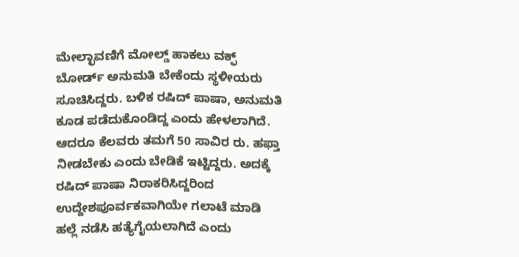ಮೇಲ್ಛಾವಣಿಗೆ ಮೋಲ್ಡ್‌ ಹಾಕಲು ವಕ್ಫ್‌ ಬೋರ್ಡ್‌ ಅನುಮತಿ ಬೇಕೆಂದು ಸ್ಥಳೀಯರು ಸೂಚಿಸಿದ್ದರು. ಬಳಿಕ ರಷಿದ್‌ ಪಾಷಾ, ಅನುಮತಿ ಕೂಡ ಪಡೆದುಕೊಂಡಿದ್ದ ಎಂದು ಹೇಳಲಾಗಿದೆ. ಆದರೂ ಕೆಲವರು ತಮಗೆ 50 ಸಾವಿರ ರು. ಹಫ್ತಾ ನೀಡಬೇಕು ಎಂದು ಬೇಡಿಕೆ ಇಟ್ಟಿದ್ದರು. ಅದಕ್ಕೆ ರಷಿದ್‌ ಪಾಷಾ ನಿರಾಕರಿಸಿದ್ದರಿಂದ ಉದ್ದೇಶಪೂರ್ವಕವಾಗಿಯೇ ಗಲಾಟೆ ಮಾಡಿ ಹಲ್ಲೆ ನಡೆಸಿ ಹತ್ಯೆಗೈಯಲಾಗಿದೆ ಎಂದು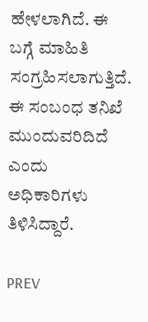ಹೇಳಲಾಗಿದೆ. ಈ ಬಗ್ಗೆ ಮಾಹಿತಿ ಸಂಗ್ರಹಿಸಲಾಗುತ್ತಿದೆ. ಈ ಸಂಬಂಧ ತನಿಖೆ ಮುಂದುವರಿದಿದೆ ಎಂದು ಅಧಿಕಾರಿಗಳು ತಿಳಿಸಿದ್ದಾರೆ.

PREV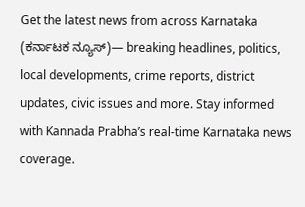Get the latest news from across Karnataka (ಕರ್ನಾಟಕ ನ್ಯೂಸ್)— breaking headlines, politics, local developments, crime reports, district updates, civic issues and more. Stay informed with Kannada Prabha’s real‑time Karnataka news coverage.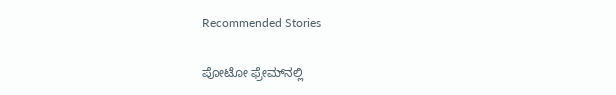Recommended Stories

ಪೋಟೋ ಫ್ರೇಮ್‌ನಲ್ಲಿ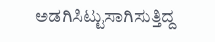ಅಡಗಿಸಿಟ್ಟುಸಾಗಿಸುತ್ತಿದ್ದ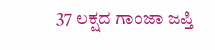37 ಲಕ್ಷದ ಗಾಂಜಾ ಜಪ್ತಿ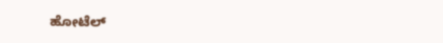ಹೋಟೆಲ್‌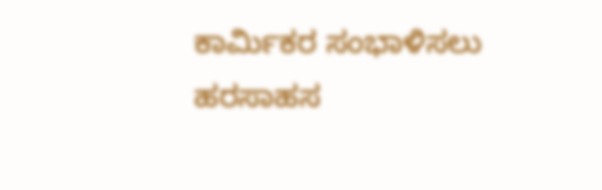ಕಾರ್ಮಿಕರ ಸಂಭಾಳಿಸಲು ಹರಸಾಹಸ